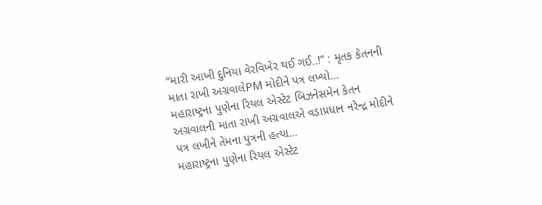“મારી આખી દુનિયા વેરવિખેર થઈ ગઈ..!” : મૃતક કેતનની માતા રાખી અગ્રવાલેPM મોદીને પત્ર લખ્યો…
મહારાષ્ટ્રના પુણેના રિયલ એસ્ટેટ બિઝનેસમેન કેતન અગ્રવાલની માતા રાખી અગ્રવાલએ વડાપ્રધાન નરેન્દ્ર મોદીને પત્ર લખીને તેમના પુત્રની હત્યા…
મહારાષ્ટ્રના પુણેના રિયલ એસ્ટેટ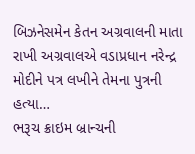બિઝનેસમેન કેતન અગ્રવાલની માતા રાખી અગ્રવાલએ વડાપ્રધાન નરેન્દ્ર મોદીને પત્ર લખીને તેમના પુત્રની હત્યા…
ભરૂચ ક્રાઇમ બ્રાન્ચની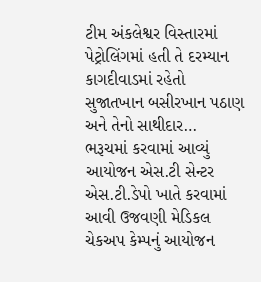ટીમ અંકલેશ્વર વિસ્તારમાં પેટ્રોલિંગમાં હતી તે દરમ્યાન કાગદીવાડમાં રહેતો સુજાતખાન બસીરખાન પઠાણ અને તેનો સાથીદાર…
ભરૂચમાં કરવામાં આવ્યું આયોજન એસ.ટી સેન્ટર એસ.ટી.ડેપો ખાતે કરવામાં આવી ઉજવણી મેડિકલ ચેકઅપ કેમ્પનું આયોજન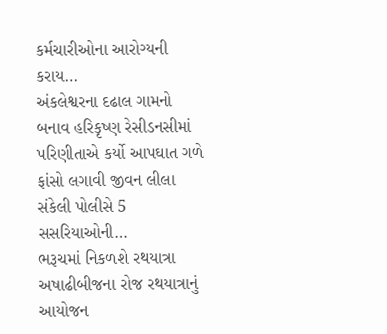કર્મચારીઓના આરોગ્યની કરાય…
અંકલેશ્વરના દઢાલ ગામનો બનાવ હરિકૃષ્ણ રેસીડનસીમાં પરિણીતાએ કર્યો આપઘાત ગળે ફાંસો લગાવી જીવન લીલા સંકેલી પોલીસે 5 સસરિયાઓની…
ભરૂચમાં નિકળશે રથયાત્રા અષાઢીબીજના રોજ રથયાત્રાનું આયોજન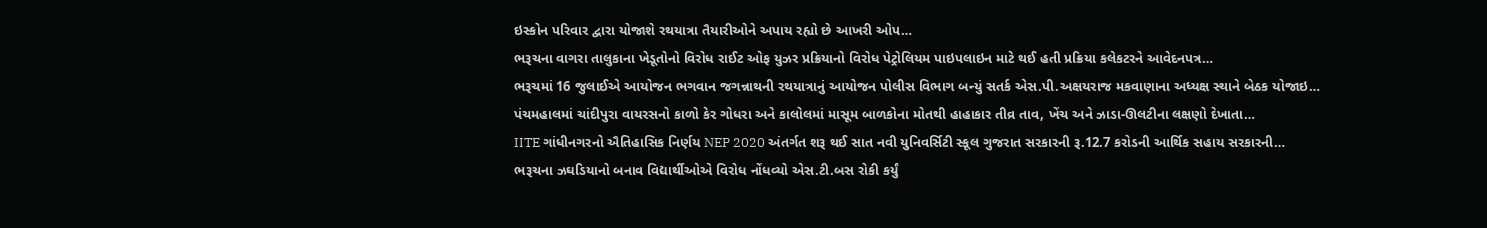ઇસ્કોન પરિવાર દ્વારા યોજાશે રથયાત્રા તૈયારીઓને અપાય રહ્યો છે આખરી ઓપ…
ભરૂચના વાગરા તાલુકાના ખેડૂતોનો વિરોધ રાઈટ ઓફ યુઝર પ્રક્રિયાનો વિરોધ પેટ્રોલિયમ પાઇપલાઇન માટે થઈ હતી પ્રક્રિયા કલેકટરને આવેદનપત્ર…
ભરૂચમાં 16 જુલાઈએ આયોજન ભગવાન જગન્નાથની રથયાત્રાનું આયોજન પોલીસ વિભાગ બન્યું સતર્ક એસ.પી.અક્ષયરાજ મકવાણાના અધ્યક્ષ સ્થાને બેઠક યોજાઇ…
પંચમહાલમાં ચાંદીપુરા વાયરસનો કાળો કેર ગોધરા અને કાલોલમાં માસૂમ બાળકોના મોતથી હાહાકાર તીવ્ર તાવ, ખેંચ અને ઝાડા-ઊલટીના લક્ષણો દેખાતા…
IITE ગાંધીનગરનો ઐતિહાસિક નિર્ણય NEP 2020 અંતર્ગત શરૂ થઈ સાત નવી યુનિવર્સિટી સ્કૂલ ગુજરાત સરકારની રૂ.12.7 કરોડની આર્થિક સહાય સરકારની…
ભરૂચના ઝઘડિયાનો બનાવ વિદ્યાર્થીઓએ વિરોધ નોંધવ્યો એસ.ટી.બસ રોકી કર્યું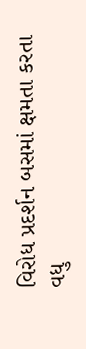વિરોધ પ્રદર્શન બસમાં ક્ષમતા કરતા વધુ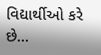વિદ્યાર્થીઓ કરે છે…